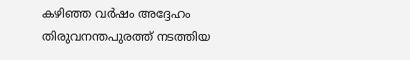കഴിഞ്ഞ വര്‍ഷം അദ്ദേഹം തിരുവനന്തപുരത്ത് നടത്തിയ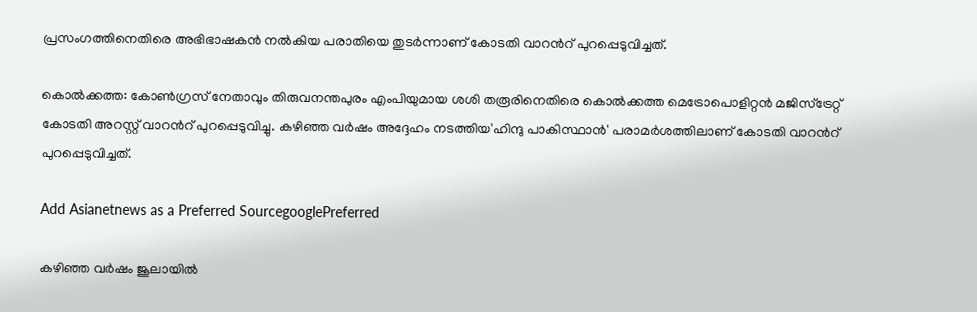പ്രസംഗത്തിനെതിരെ അഭിഭാഷകന്‍ നല്‍കിയ പരാതിയെ തുടര്‍ന്നാണ് കോടതി വാറന്‍റ് പുറപ്പെടുവിച്ചത്.

കൊല്‍ക്കത്ത: കോണ്‍ഗ്രസ് നേതാവും തിരുവനന്തപുരം എംപിയുമായ ശശി തരൂരിനെതിരെ കൊല്‍ക്കത്ത മെട്രോപൊളിറ്റന്‍ മജിസ്ട്രേറ്റ് കോടതി അറസ്റ്റ് വാറന്‍റ് പുറപ്പെടുവിച്ചു. കഴിഞ്ഞ വര്‍ഷം അദ്ദേഹം നടത്തിയ'ഹിന്ദു പാകിസ്ഥാന്‍' പരാമര്‍ശത്തിലാണ് കോടതി വാറന്‍റ് പുറപ്പെടുവിച്ചത്.

Add Asianetnews as a Preferred SourcegooglePreferred

കഴിഞ്ഞ വര്‍ഷം ജൂലായില്‍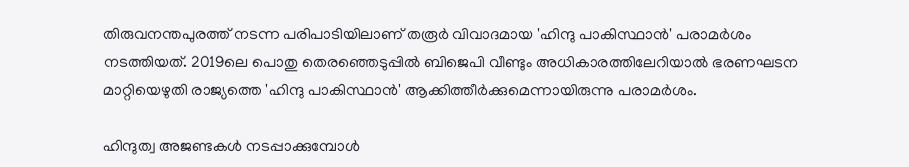തിരുവനന്തപുരത്ത് നടന്ന പരിപാടിയിലാണ് തരൂര്‍ വിവാദമായ 'ഹിന്ദു പാകിസ്ഥാന്‍' പരാമര്‍ശം നടത്തിയത്. 2019ലെ പൊതു തെരഞ്ഞെടുപ്പില്‍ ബിജെപി വീണ്ടും അധികാരത്തിലേറിയാല്‍ ഭരണഘടന മാറ്റിയെഴുതി രാജ്യത്തെ 'ഹിന്ദു പാകിസ്ഥാന്‍' ആക്കിത്തീര്‍ക്കുമെന്നായിരുന്നു പരാമര്‍ശം.

ഹിന്ദുത്വ അജണ്ടകള്‍ നടപ്പാക്കുമ്പോള്‍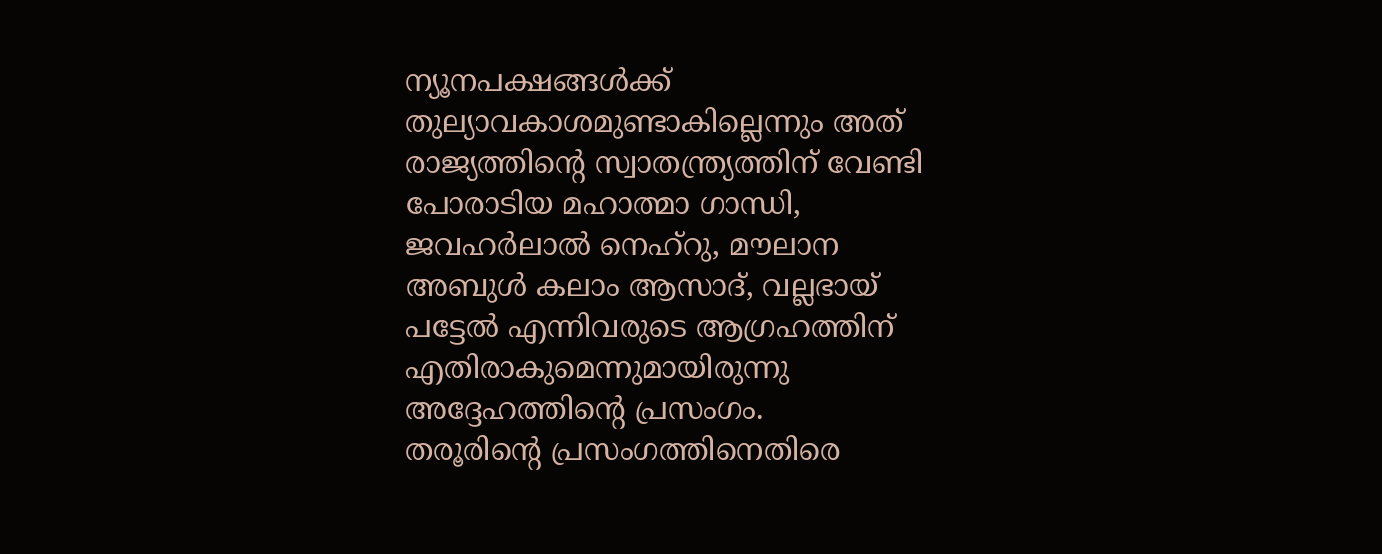ന്യൂനപക്ഷങ്ങള്‍ക്ക് തുല്യാവകാശമുണ്ടാകില്ലെന്നും അത് രാജ്യത്തിന്‍റെ സ്വാതന്ത്ര്യത്തിന് വേണ്ടി പോരാടിയ മഹാത്മാ ഗാന്ധി, ജവഹര്‍ലാല്‍ നെഹ്റു, മൗലാന അബുള്‍ കലാം ആസാദ്, വല്ലഭായ് പട്ടേല്‍ എന്നിവരുടെ ആഗ്രഹത്തിന് എതിരാകുമെന്നുമായിരുന്നു അദ്ദേഹത്തിന്‍റെ പ്രസംഗം.
തരൂരിന്‍റെ പ്രസംഗത്തിനെതിരെ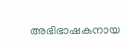അഭിഭാഷകനായ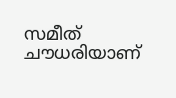സമീത് ചൗധരിയാണ്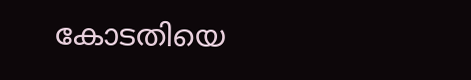കോടതിയെ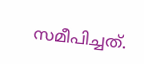സമീപിച്ചത്.